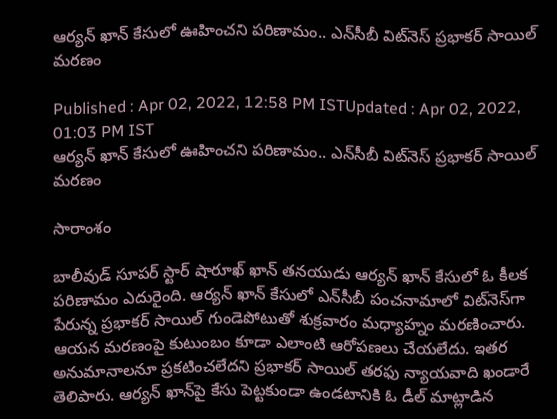ఆర్యన్ ఖాన్ కేసులో ఊహించని పరిణామం.. ఎన్‌‌సీబీ విట్‌నెస్ ప్రభాకర్ సాయిల్ మరణం

Published : Apr 02, 2022, 12:58 PM ISTUpdated : Apr 02, 2022, 01:03 PM IST
ఆర్యన్ ఖాన్ కేసులో ఊహించని పరిణామం.. ఎన్‌‌సీబీ విట్‌నెస్ ప్రభాకర్ సాయిల్ మరణం

సారాంశం

బాలీవుడ్ సూపర్ స్టార్ షారూఖ్ ఖాన్ తనయుడు ఆర్యన్ ఖాన్ కేసులో ఓ కీలక పరిణామం ఎదురైంది. ఆర్యన్ ఖాన్ కేసులో ఎన్‌సీబీ పంచనామాలో విట్‌నెస్‌గా పేరున్న ప్రభాకర్ సాయిల్ గుండెపోటుతో శుక్రవారం మధ్యాహ్నం మరణించారు. ఆయన మరణంపై కుటుంబం కూడా ఎలాంటి ఆరోపణలు చేయలేదు. ఇతర అనుమానాలనూ ప్రకటించలేదని ప్రభాకర్ సాయిల్ తరఫు న్యాయవాది ఖండారే తెలిపారు. ఆర్యన్ ఖాన్‌పై కేసు పెట్టకుండా ఉండటానికి ఓ డీల్ మాట్లాడిన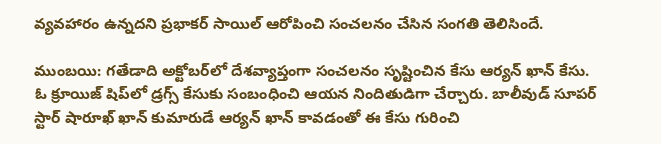వ్యవహారం ఉన్నదని ప్రభాకర్ సాయిల్ ఆరోపించి సంచలనం చేసిన సంగతి తెలిసిందే.

ముంబయి: గతేడాది అక్టోబర్‌లో దేశవ్యాప్తంగా సంచలనం సృష్టించిన కేసు ఆర్యన్ ఖాన్ కేసు. ఓ క్రూయిజ్ షిప్‌లో డ్రగ్స్‌ కేసుకు సంబంధించి ఆయన నిందితుడిగా చేర్చారు. బాలీవుడ్ సూపర్ స్టార్ షారూఖ్ ఖాన్ కుమారుడే ఆర్యన్ ఖాన్ కావడంతో ఈ కేసు గురించి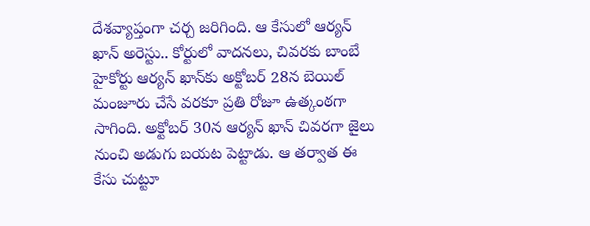దేశవ్యాప్తంగా చర్చ జరిగింది. ఆ కేసులో ఆర్యన్ ఖాన్‌ అరెస్టు.. కోర్టులో వాదనలు, చివరకు బాంబే హైకోర్టు ఆర్యన్ ఖాన్‌కు అక్టోబర్ 28న బెయిల్ మంజూరు చేసే వరకూ ప్రతి రోజూ ఉత్కంఠగా సాగింది. అక్టోబర్ 30న ఆర్యన్ ఖాన్ చివరగా జైలు నుంచి అడుగు బయట పెట్టాడు. ఆ తర్వాత ఈ కేసు చుట్టూ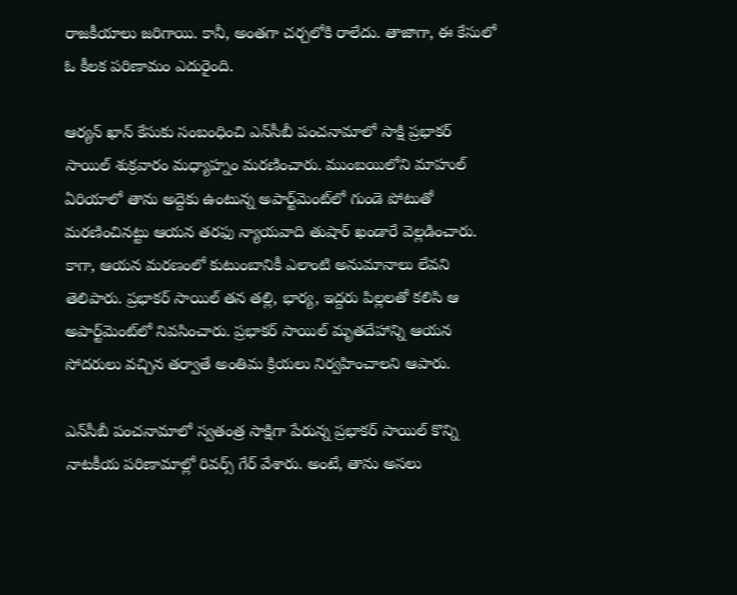రాజకీయాలు జరిగాయి. కానీ, అంతగా చర్చలోకి రాలేదు. తాజాగా, ఈ కేసులో ఓ కీలక పరిణామం ఎదురైంది.

ఆర్యన్ ఖాన్ కేసుకు సంబంధించి ఎన్‌సీబీ పంచనామాలో సాక్షి ప్రభాకర్ సాయిల్ శుక్రవారం మధ్యాహ్నం మరణించారు. ముంబయిలోని మాహుల్ ఏరియాలో తాను అద్దెకు ఉంటున్న అపార్ట్‌మెంట్‌లో గుండె పోటుతో మరణించినట్టు ఆయన తరఫు న్యాయవాది తుషార్ ఖండారే వెల్లడించారు. కాగా, ఆయన మరణంలో కుటుంబానికీ ఎలాంటి అనుమానాలు లేవని తెలిపారు. ప్రభాకర్ సాయిల్ తన తల్లి, భార్య, ఇద్దరు పిల్లలతో కలిసి ఆ అపార్ట్‌మెంట్‌లో నివసించారు. ప్రభాకర్ సాయిల్ మృతదేహాన్ని ఆయన సోదరులు వచ్చిన తర్వాతే అంతిమ క్రియలు నిర్వహించాలని ఆపారు.

ఎన్‌సీబీ పంచనామాలో స్వతంత్ర సాక్షిగా పేరున్న ప్రభాకర్ సాయిల్ కొన్ని నాటకీయ పరిణామాల్లో రివర్స్ గేర్ వేశారు. అంటే, తాను అసలు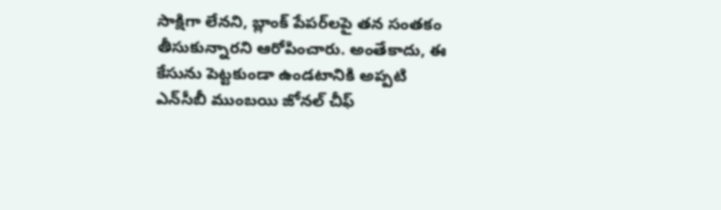సాక్షిగా లేనని, బ్లాంక్ పేపర్‌లపై తన సంతకం తీసుకున్నారని ఆరోపించారు. అంతేకాదు, ఈ కేసును పెట్టకుండా ఉండటానికి అప్పటి ఎన్‌సీబీ ముంబయి జోనల్ చీఫ్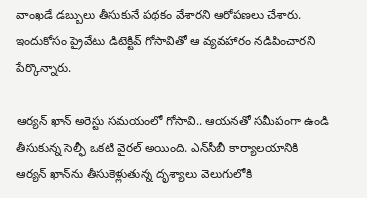వాంఖడే డబ్బులు తీసుకునే పథకం వేశారని ఆరోపణలు చేశారు. ఇందుకోసం ప్రైవేటు డిటెక్టివ్ గోసావితో ఆ వ్యవహారం నడిపించారని పేర్కొన్నారు.

ఆర్యన్ ఖాన్ అరెస్టు సమయంలో గోసావి.. ఆయనతో సమీపంగా ఉండి తీసుకున్న సెల్ఫీ ఒకటి వైరల్ అయింది. ఎన్‌సీబీ కార్యాలయానికి ఆర్యన్ ఖాన్‌ను తీసుకెళ్లుతున్న దృశ్యాలు వెలుగులోకి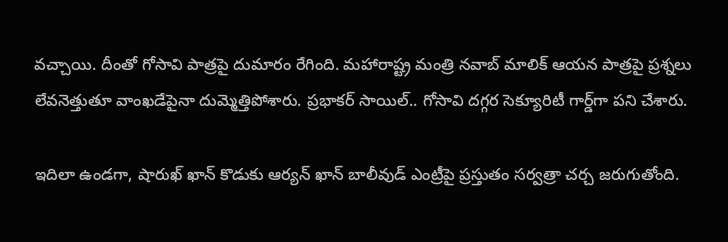వచ్చాయి. దీంతో గోసావి పాత్రపై దుమారం రేగింది. మహారాష్ట్ర మంత్రి నవాబ్ మాలిక్ ఆయన పాత్రపై ప్రశ్నలు లేవనెత్తుతూ వాంఖడేపైనా దుమ్మెత్తిపోశారు. ప్రభాకర్ సాయిల్.. గోసావి దగ్గర సెక్యూరిటీ గార్డ్‌గా పని చేశారు.

ఇదిలా ఉండగా, షారుఖ్ ఖాన్ కొడుకు ఆర్యన్ ఖాన్ బాలీవుడ్ ఎంట్రీపై ప్రస్తుతం సర్వత్రా చర్చ జరుగుతోంది.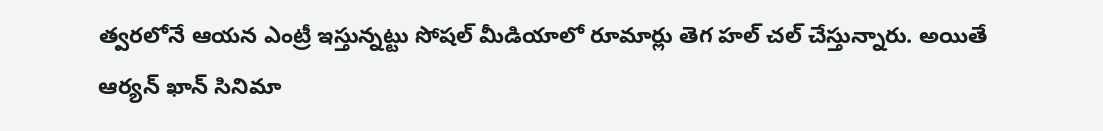త్వరలోనే ఆయన ఎంట్రీ ఇస్తున్నట్టు సోషల్ మీడియాలో రూమార్లు తెగ హల్ చల్ చేస్తున్నారు. అయితే  ఆర్యన్ ఖాన్ సినిమా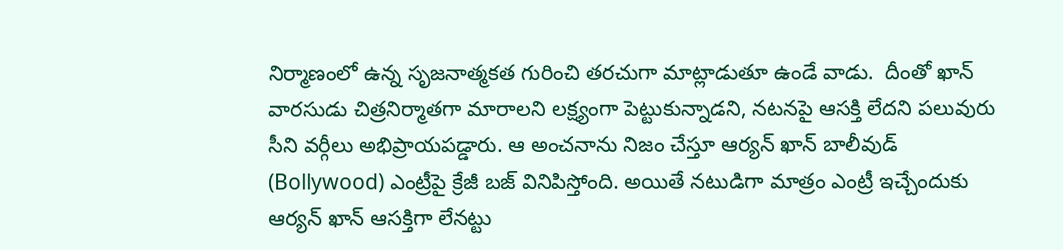నిర్మాణంలో ఉన్న సృజనాత్మకత గురించి తరచుగా మాట్లాడుతూ ఉండే వాడు.  దీంతో ఖాన్ వారసుడు చిత్రనిర్మాతగా మారాలని లక్ష్యంగా పెట్టుకున్నాడని, నటనపై ఆసక్తి లేదని పలువురు సీని వర్గీలు అభిప్రాయపడ్డారు. ఆ అంచనాను నిజం చేస్తూ ఆర్యన్ ఖాన్ బాలీవుడ్ (Bollywood) ఎంట్రీపై క్రేజీ బజ్ వినిపిస్తోంది. అయితే నటుడిగా మాత్రం ఎంట్రీ ఇచ్చేందుకు ఆర్యన్ ఖాన్ ఆసక్తిగా లేనట్టు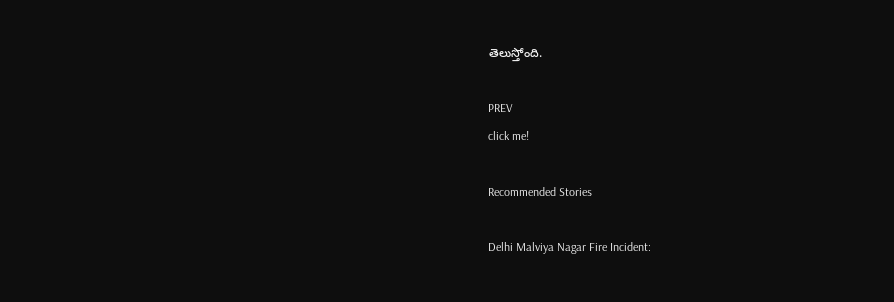తెలుస్తోంది.

PREV
click me!

Recommended Stories

Delhi Malviya Nagar Fire Incident: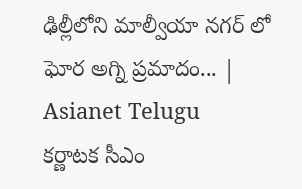ఢిల్లీలోని మాల్వీయా నగర్ లో ఘోర అగ్ని ప్రమాదం... | Asianet Telugu
కర్ణాటక సీఎం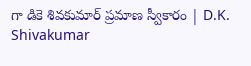గా డికె శివకుమార్ ప్రమాణ స్వీకారం | D.K. Shivakumar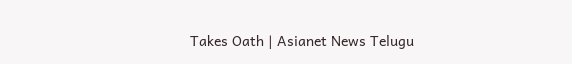Takes Oath | Asianet News Telugu